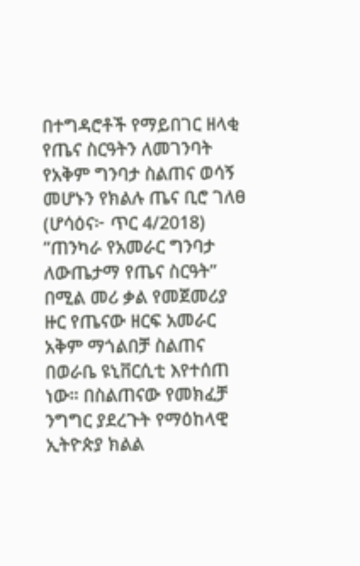በተግዳሮቶች የማይበገር ዘላቂ የጤና ስርዓትን ለመገንባት የአቅም ግንባታ ስልጠና ወሳኝ መሆኑን የክልሉ ጤና ቢሮ ገለፀ
(ሆሳዕና፦ ጥር 4/2018) ”ጠንካራ የአመራር ግንባታ ለውጤታማ የጤና ስርዓት” በሚል መሪ ቃል የመጀመሪያ ዙር የጤናው ዘርፍ አመራር አቅም ማጎልበቻ ስልጠና በወራቤ ዩኒቨርሲቲ እየተሰጠ ነው። በስልጠናው የመክፈቻ ንግግር ያደረጉት የማዕከላዊ ኢትዮጵያ ክልል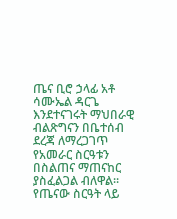ጤና ቢሮ ኃላፊ አቶ ሳሙኤል ዳርጌ እንደተናገሩት ማህበራዊ ብልጽግናን በቤተሰብ ደረጃ ለማረጋገጥ የአመራር ስርዓቱን በስልጠና ማጠናከር ያስፈልጋል ብለዋል። የጤናው ስርዓት ላይ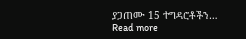ያጋጠሙ 15 ተግዳሮቶችን…
Read more